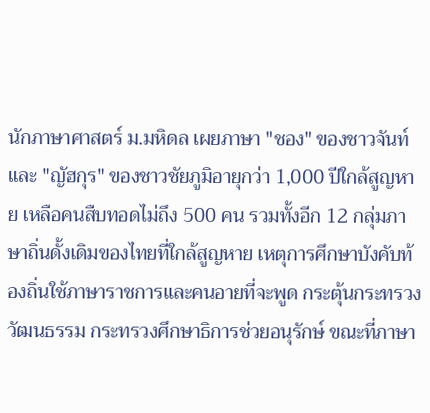นักภาษาศาสตร์ ม.มหิดล เผยภาษา "ชอง" ของชาวจันท์ และ "ญัฮกุร" ของชาวชัยภูมิอายุกว่า 1,000 ปีใกล้สูญหาย เหลือคนสืบทอดไม่ถึง 500 คน รวมทั้งอีก 12 กลุ่มภาษาถิ่นดั้งเดิมของไทยที่ใกล้สูญหาย เหตุการศึกษาบังคับท้องถิ่นใช้ภาษาราชการและคนอายที่จะพูด กระตุ้นกระทรวงวัฒนธรรม กระทรวงศึกษาธิการช่วยอนุรักษ์ ขณะที่ภาษา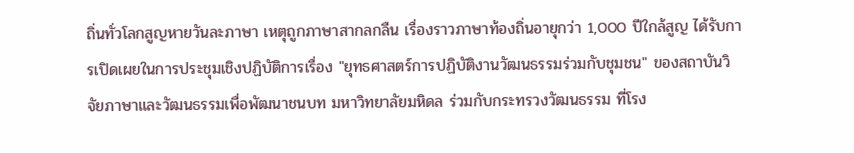ถิ่นทั่วโลกสูญหายวันละภาษา เหตุถูกภาษาสากลกลืน เรื่องราวภาษาท้องถิ่นอายุกว่า 1,000 ปีใกล้สูญ ได้รับการเปิดเผยในการประชุมเชิงปฏิบัติการเรื่อง "ยุทธศาสตร์การปฏิบัติงานวัฒนธรรมร่วมกับชุมชน" ของสถาบันวิจัยภาษาและวัฒนธรรมเพื่อพัฒนาชนบท มหาวิทยาลัยมหิดล ร่วมกับกระทรวงวัฒนธรรม ที่โรง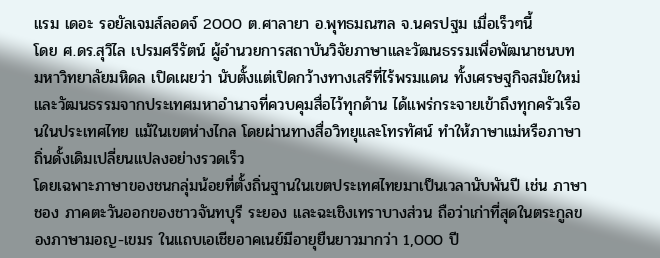แรม เดอะ รอยัลเจมส์ลอดจ์ 2000 ต.ศาลายา อ.พุทธมณฑล จ.นครปฐม เมื่อเร็วๆนี้
โดย ศ.ดร.สุวิไล เปรมศรีรัตน์ ผู้อำนวยการสถาบันวิจัยภาษาและวัฒนธรรมเพื่อพัฒนาชนบท มหาวิทยาลัยมหิดล เปิดเผยว่า นับตั้งแต่เปิดกว้างทางเสรีที่ไร้พรมแดน ทั้งเศรษฐกิจสมัยใหม่และวัฒนธรรมจากประเทศมหาอำนาจที่ควบคุมสื่อไว้ทุกด้าน ได้แพร่กระจายเข้าถึงทุกครัวเรือนในประเทศไทย แม้ในเขตห่างไกล โดยผ่านทางสื่อวิทยุและโทรทัศน์ ทำให้ภาษาแม่หรือภาษาถิ่นดั้งเดิมเปลี่ยนแปลงอย่างรวดเร็ว
โดยเฉพาะภาษาของชนกลุ่มน้อยที่ตั้งถิ่นฐานในเขตประเทศไทยมาเป็นเวลานับพันปี เช่น ภาษาชอง ภาคตะวันออกของชาวจันทบุรี ระยอง และฉะเชิงเทราบางส่วน ถือว่าเก่าที่สุดในตระกูลของภาษามอญ-เขมร ในแถบเอเชียอาคเนย์มีอายุยืนยาวมากว่า 1,000 ปี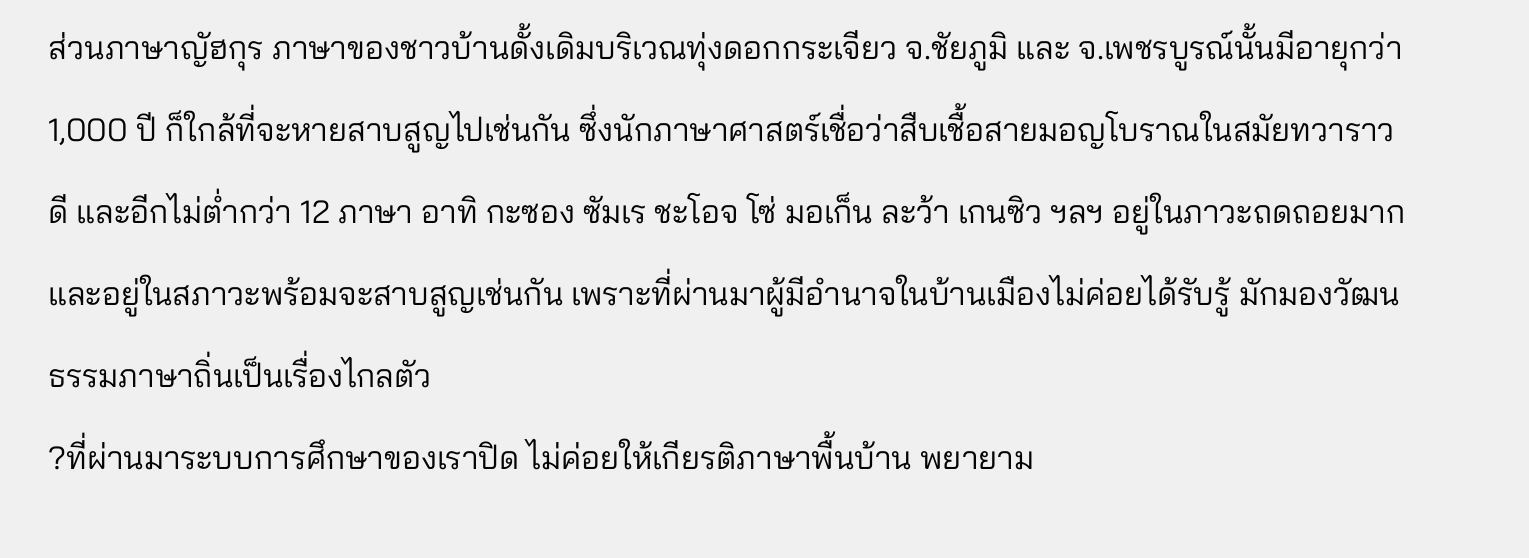ส่วนภาษาญัฮกุร ภาษาของชาวบ้านดั้งเดิมบริเวณทุ่งดอกกระเจียว จ.ชัยภูมิ และ จ.เพชรบูรณ์นั้นมีอายุกว่า 1,000 ปี ก็ใกล้ที่จะหายสาบสูญไปเช่นกัน ซึ่งนักภาษาศาสตร์เชื่อว่าสืบเชื้อสายมอญโบราณในสมัยทวาราวดี และอีกไม่ต่ำกว่า 12 ภาษา อาทิ กะซอง ซัมเร ชะโอจ โซ่ มอเก็น ละว้า เกนซิว ฯลฯ อยู่ในภาวะถดถอยมากและอยู่ในสภาวะพร้อมจะสาบสูญเช่นกัน เพราะที่ผ่านมาผู้มีอำนาจในบ้านเมืองไม่ค่อยได้รับรู้ มักมองวัฒนธรรมภาษาถิ่นเป็นเรื่องไกลตัว
?ที่ผ่านมาระบบการศึกษาของเราปิด ไม่ค่อยให้เกียรติภาษาพื้นบ้าน พยายาม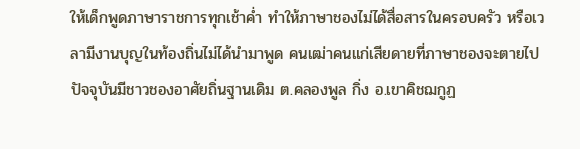ให้เด็กพูดภาษาราชการทุกเช้าค่ำ ทำให้ภาษาชองไม่ได้สื่อสารในครอบครัว หรือเวลามีงานบุญในท้องถิ่นไม่ได้นำมาพูด คนเฒ่าคนแก่เสียดายที่ภาษาชองจะตายไป ปัจจุบันมีชาวชองอาศัยถิ่นฐานเดิม ต.คลองพูล กิ่ง อ.เขาคิชฌกูฏ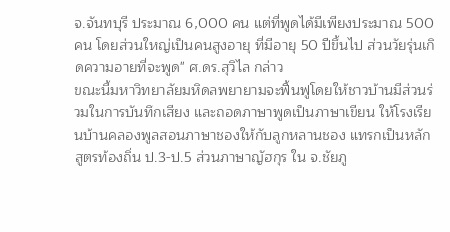จ.จันทบุรี ประมาณ 6,000 คน แต่ที่พูดได้มีเพียงประมาณ 500 คน โดยส่วนใหญ่เป็นคนสูงอายุ ที่มีอายุ 50 ปีขึ้นไป ส่วนวัยรุ่นเกิดความอายที่จะพูด" ศ.ดร.สุวิไล กล่าว
ขณะนี้มหาวิทยาลัยมหิดลพยายามจะฟื้นฟูโดยให้ชาวบ้านมีส่วนร่วมในการบันทึกเสียง และถอดภาษาพูดเป็นภาษาเขียน ให้โรงเรียนบ้านคลองพูลสอนภาษาชองให้กับลูกหลานชอง แทรกเป็นหลักสูตรท้องถิ่น ป.3-ป.5 ส่วนภาษาญัฮกุร ใน จ.ชัยภู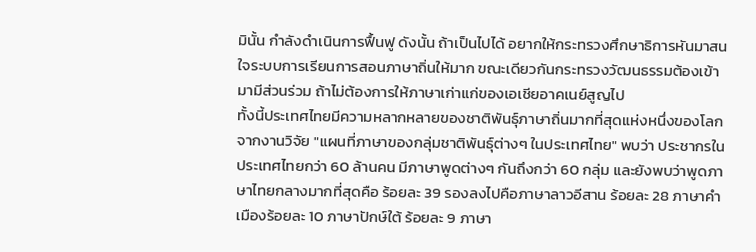มินั้น กำลังดำเนินการฟื้นฟู ดังนั้น ถ้าเป็นไปได้ อยากให้กระทรวงศึกษาธิการหันมาสนใจระบบการเรียนการสอนภาษาถิ่นให้มาก ขณะเดียวกันกระทรวงวัฒนธรรมต้องเข้ามามีส่วนร่วม ถ้าไม่ต้องการให้ภาษาเก่าแก่ของเอเชียอาคเนย์สูญไป
ทั้งนี้ประเทศไทยมีความหลากหลายของชาติพันธุ์ภาษาถิ่นมากที่สุดแห่งหนึ่งของโลก จากงานวิจัย "แผนที่ภาษาของกลุ่มชาติพันธุ์ต่างๆ ในประเทศไทย" พบว่า ประชากรในประเทศไทยกว่า 60 ล้านคน มีภาษาพูดต่างๆ กันถึงกว่า 60 กลุ่ม และยังพบว่าพูดภาษาไทยกลางมากที่สุดคือ ร้อยละ 39 รองลงไปคือภาษาลาวอีสาน ร้อยละ 28 ภาษาคำเมืองร้อยละ 10 ภาษาปักษ์ใต้ ร้อยละ 9 ภาษา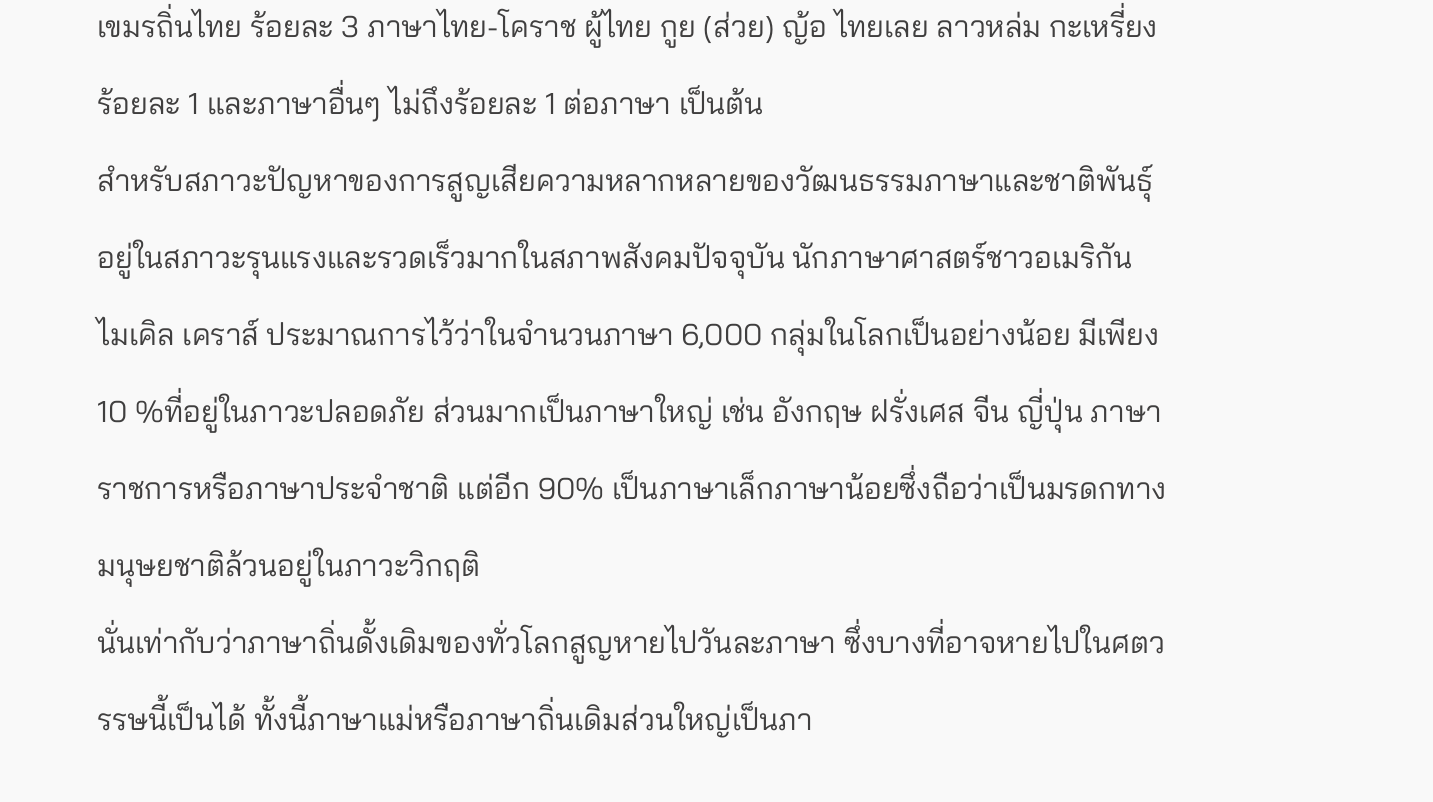เขมรถิ่นไทย ร้อยละ 3 ภาษาไทย-โคราช ผู้ไทย กูย (ส่วย) ญ้อ ไทยเลย ลาวหล่ม กะเหรี่ยง ร้อยละ 1 และภาษาอื่นๆ ไม่ถึงร้อยละ 1 ต่อภาษา เป็นต้น
สำหรับสภาวะปัญหาของการสูญเสียความหลากหลายของวัฒนธรรมภาษาและชาติพันธุ์อยู่ในสภาวะรุนแรงและรวดเร็วมากในสภาพสังคมปัจจุบัน นักภาษาศาสตร์ชาวอเมริกัน ไมเคิล เคราส์ ประมาณการไว้ว่าในจำนวนภาษา 6,000 กลุ่มในโลกเป็นอย่างน้อย มีเพียง 10 %ที่อยู่ในภาวะปลอดภัย ส่วนมากเป็นภาษาใหญ่ เช่น อังกฤษ ฝรั่งเศส จีน ญี่ปุ่น ภาษาราชการหรือภาษาประจำชาติ แต่อีก 90% เป็นภาษาเล็กภาษาน้อยซึ่งถือว่าเป็นมรดกทางมนุษยชาติล้วนอยู่ในภาวะวิกฤติ
นั่นเท่ากับว่าภาษาถิ่นดั้งเดิมของทั่วโลกสูญหายไปวันละภาษา ซึ่งบางที่อาจหายไปในศตวรรษนี้เป็นได้ ทั้งนี้ภาษาแม่หรือภาษาถิ่นเดิมส่วนใหญ่เป็นภา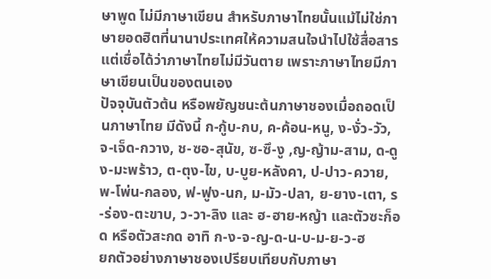ษาพูด ไม่มีภาษาเขียน สำหรับภาษาไทยนั้นแม้ไม่ใช่ภาษายอดฮิตที่นานาประเทศให้ความสนใจนำไปใช้สื่อสาร แต่เชื่อได้ว่าภาษาไทยไม่มีวันตาย เพราะภาษาไทยมีภาษาเขียนเป็นของตนเอง
ปัจจุบันตัวต้น หรือพยัญชนะต้นภาษาชองเมื่อถอดเป็นภาษาไทย มีดังนี้ ก-กู้บ-กบ, ค-ค้อน-หนู, ง-งั่ว-วัว, จ-เจ็ด-กวาง, ช-ซอ-สุนัข, ซ-ซึ-งู ,ญ-ญ้าม-สาม, ด-ดูง-มะพร้าว, ต-ตุง-ไข, บ-บูย-หลังคา, ป-ปาว-ควาย, พ-โพ่น-กลอง, ฟ-ฟูง-นก, ม-มัว-ปลา, ย-ยาง-เตา, ร-ร่อง-ตะขาบ, ว-วา-ลิง และ ฮ-ฮาย-หญ้า และตัวซะก็อด หรือตัวสะกด อาทิ ก-ง-จ-ญ-ด-น-บ-ม-ย-ว-ฮ
ยกตัวอย่างภาษาชองเปรียบเทียบกับภาษา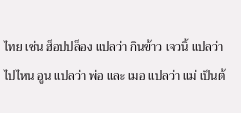ไทย เช่น ฮ็อปปล็อง แปลว่า กินข้าว เจวนิ้ แปลว่า ไปไหน อูน แปลว่า พ่อ และ เมอ แปลว่า แม่ เป็นต้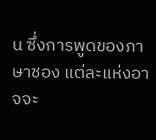น ซึ่งการพูดของภาษาชอง แต่ละแห่งอาจจะ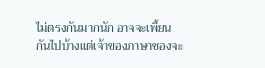ไม่ตรงกันมากนัก อาจจะเพี้ยนกันไปบ้างแต่เจ้าของภาษาชองจะ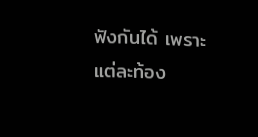ฟังกันได้ เพราะแต่ละท้อง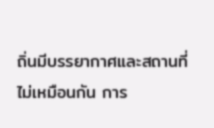ถิ่นมีบรรยากาศและสถานที่ไม่เหมือนกัน การ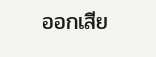ออกเสีย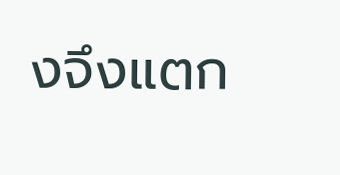งจึงแตก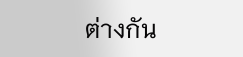ต่างกัน